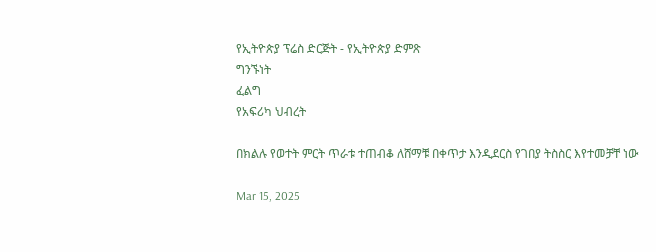የኢትዮጵያ ፕሬስ ድርጅት - የኢትዮጵያ ድምጽ
ግንኙነት
ፈልግ
የአፍሪካ ህብረት

በክልሉ የወተት ምርት ጥራቱ ተጠብቆ ለሸማቹ በቀጥታ እንዲደርስ የገበያ ትስስር እየተመቻቸ ነው

Mar 15, 2025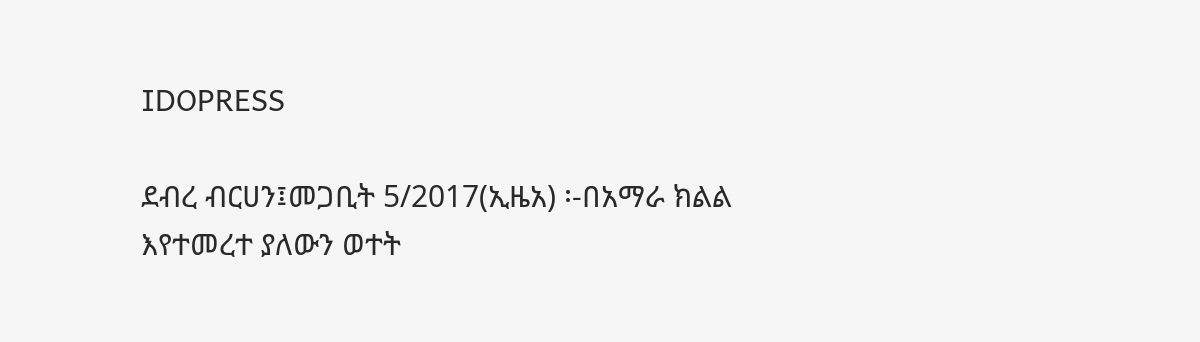IDOPRESS

ደብረ ብርሀን፤መጋቢት 5/2017(ኢዜአ) ፡-በአማራ ክልል እየተመረተ ያለውን ወተት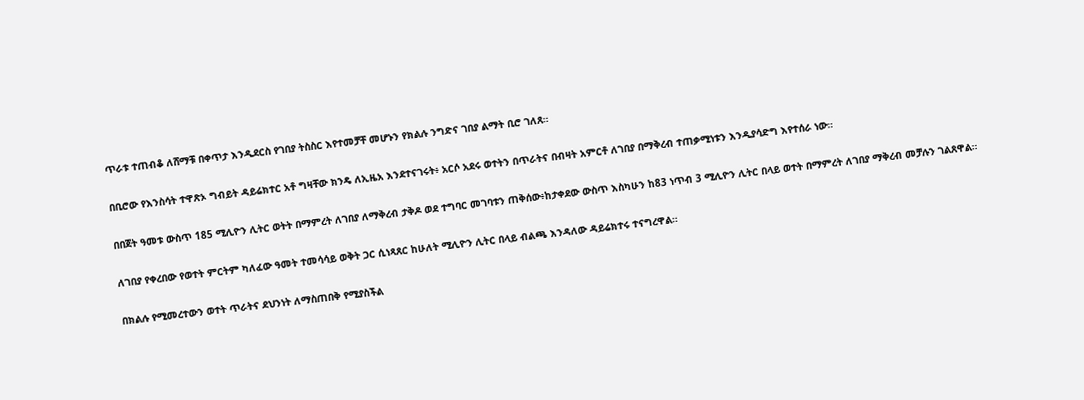ጥራቱ ተጠብቆ ለሸማቹ በቀጥታ እንዲደርስ የገበያ ትስስር እየተመቻቸ መሆኑን የክልሉ ንግድና ገበያ ልማት ቢሮ ገለጸ።

በቢሮው የእንስሳት ተዋጽኦ ግብይት ዳይሬክተር አቶ ግዛቸው ክንዴ ለኢዜአ እንደተናገሩት፥ አርሶ አደሩ ወተትን በጥራትና በብዛት አምርቶ ለገበያ በማቅረብ ተጠቃሚነቱን እንዲያሳድግ እየተሰራ ነው።

በበጀት ዓመቱ ውስጥ 185 ሚሊዮን ሊትር ወትት በማምረት ለገበያ ለማቅረብ ታቅዶ ወደ ተግባር መገባቱን ጠቅሰው፥ከታቀደው ውስጥ እስካሁን ከ83 ነጥብ 3 ሚሊዮን ሊትር በላይ ወተት በማምረት ለገበያ ማቅረብ መቻሉን ገልጸዋል።

ለገበያ የቀረበው የወተት ምርትም ካለፈው ዓመት ተመሳሳይ ወቅት ጋር ሲነጻጸር ከሁለት ሚሊዮን ሊትር በላይ ብልጫ እንዳለው ዳይሬክተሩ ተናግረዋል።

በክልሉ የሚመረተውን ወተት ጥራትና ደህንነት ለማስጠበቅ የሚያስችል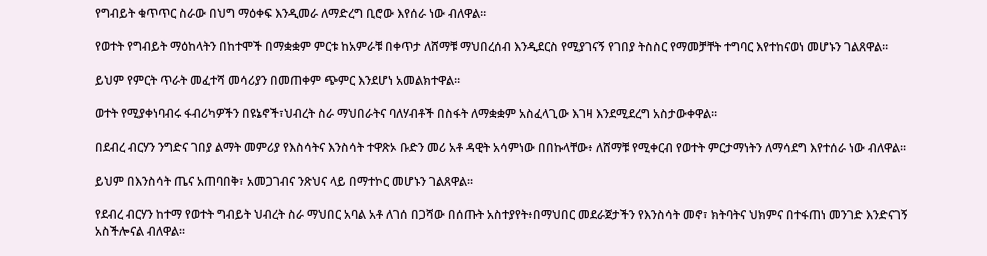የግብይት ቁጥጥር ስራው በህግ ማዕቀፍ እንዲመራ ለማድረግ ቢሮው እየሰራ ነው ብለዋል።

የወተት የግብይት ማዕከላትን በከተሞች በማቋቋም ምርቱ ከአምራቹ በቀጥታ ለሸማቹ ማህበረሰብ እንዲደርስ የሚያገናኝ የገበያ ትስስር የማመቻቸት ተግባር እየተከናወነ መሆኑን ገልጸዋል።

ይህም የምርት ጥራት መፈተሻ መሳሪያን በመጠቀም ጭምር እንደሆነ አመልክተዋል።

ወተት የሚያቀነባብሩ ፋብሪካዎችን በዩኔኖች፣ህብረት ስራ ማህበራትና ባለሃብቶች በስፋት ለማቋቋም አስፈላጊው እገዛ እንደሚደረግ አስታውቀዋል።

በደብረ ብርሃን ንግድና ገበያ ልማት መምሪያ የእስሳትና እንስሳት ተዋጽኦ ቡድን መሪ አቶ ዳዊት አሳምነው በበኩላቸው፥ ለሸማቹ የሚቀርብ የወተት ምርታማነትን ለማሳደግ እየተሰራ ነው ብለዋል።

ይህም በእንስሳት ጤና አጠባበቅ፣ አመጋገብና ንጽህና ላይ በማተኮር መሆኑን ገልጸዋል።

የደብረ ብርሃን ከተማ የወተት ግብይት ህብረት ስራ ማህበር አባል አቶ ለገሰ በጋሻው በሰጡት አስተያየት፥በማህበር መደራጀታችን የእንስሳት መኖ፣ ክትባትና ህክምና በተፋጠነ መንገድ እንድናገኝ አስችሎናል ብለዋል።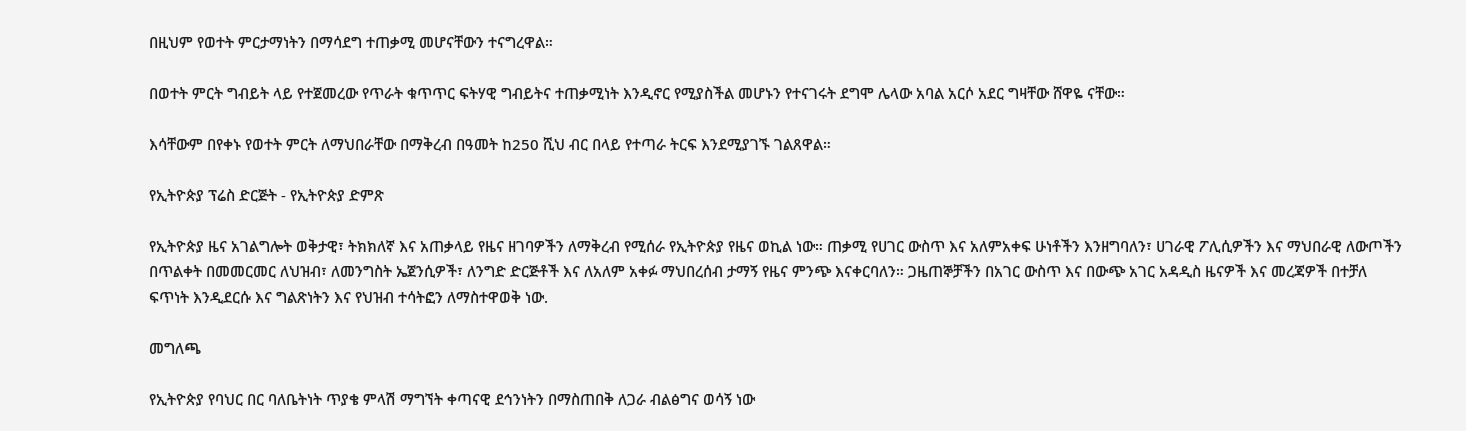በዚህም የወተት ምርታማነትን በማሳደግ ተጠቃሚ መሆናቸውን ተናግረዋል።

በወተት ምርት ግብይት ላይ የተጀመረው የጥራት ቁጥጥር ፍትሃዊ ግብይትና ተጠቃሚነት እንዲኖር የሚያስችል መሆኑን የተናገሩት ደግሞ ሌላው አባል አርሶ አደር ግዛቸው ሸዋዬ ናቸው።

እሳቸውም በየቀኑ የወተት ምርት ለማህበራቸው በማቅረብ በዓመት ከ250 ሺህ ብር በላይ የተጣራ ትርፍ እንደሚያገኙ ገልጸዋል።

የኢትዮጵያ ፕሬስ ድርጅት - የኢትዮጵያ ድምጽ

የኢትዮጵያ ዜና አገልግሎት ወቅታዊ፣ ትክክለኛ እና አጠቃላይ የዜና ዘገባዎችን ለማቅረብ የሚሰራ የኢትዮጵያ የዜና ወኪል ነው። ጠቃሚ የሀገር ውስጥ እና አለምአቀፍ ሁነቶችን እንዘግባለን፣ ሀገራዊ ፖሊሲዎችን እና ማህበራዊ ለውጦችን በጥልቀት በመመርመር ለህዝብ፣ ለመንግስት ኤጀንሲዎች፣ ለንግድ ድርጅቶች እና ለአለም አቀፉ ማህበረሰብ ታማኝ የዜና ምንጭ እናቀርባለን። ጋዜጠኞቻችን በአገር ውስጥ እና በውጭ አገር አዳዲስ ዜናዎች እና መረጃዎች በተቻለ ፍጥነት እንዲደርሱ እና ግልጽነትን እና የህዝብ ተሳትፎን ለማስተዋወቅ ነው.

መግለጫ

የኢትዮጵያ የባህር በር ባለቤትነት ጥያቄ ምላሽ ማግኘት ቀጣናዊ ደኅንነትን በማስጠበቅ ለጋራ ብልፅግና ወሳኝ ነው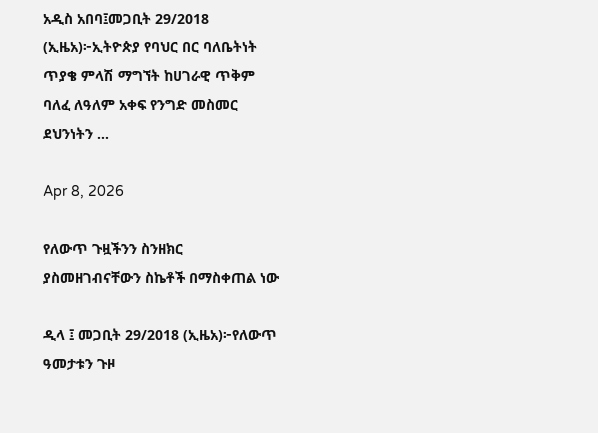አዲስ አበባ፤መጋቢት 29/2018 (ኢዜአ)፦ኢትዮጵያ የባህር በር ባለቤትነት ጥያቄ ምላሽ ማግኘት ከሀገራዊ ጥቅም ባለፈ ለዓለም አቀፍ የንግድ መስመር ደህንነትን ...

Apr 8, 2026

የለውጥ ጉዟችንን ስንዘክር ያስመዘገብናቸውን ስኬቶች በማስቀጠል ነው

ዲላ ፤ መጋቢት 29/2018 (ኢዜአ)፦የለውጥ ዓመታቱን ጉዞ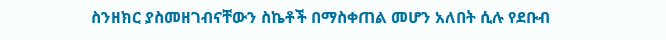ስንዘክር ያስመዘገብናቸውን ስኬቶች በማስቀጠል መሆን አለበት ሲሉ የደቡብ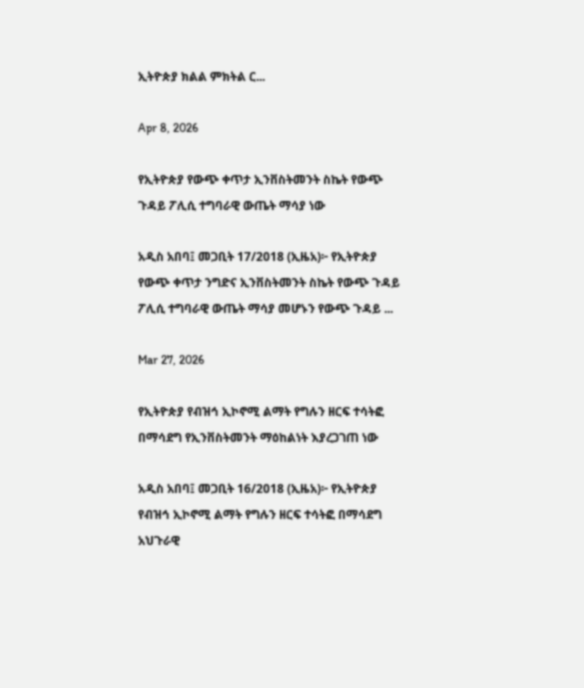ኢትዮጵያ ክልል ምክትል ር...

Apr 8, 2026

የኢትዮጵያ የውጭ ቀጥታ ኢንቨስትመንት ስኬት የውጭ ጉዳይ ፖሊሲ ተግባራዊ ውጤት ማሳያ ነው

አዲስ አበባ፤ መጋቢት 17/2018 (ኢዜአ)፦ የኢትዮጵያ የውጭ ቀጥታ ንግድና ኢንቨስትመንት ስኬት የውጭ ጉዳይ ፖሊሲ ተግባራዊ ውጤት ማሳያ መሆኑን የውጭ ጉዳይ ...

Mar 27, 2026

የኢትዮጵያ የብዝኅ ኢኮኖሚ ልማት የግሉን ዘርፍ ተሳትፎ በማሳደግ የኢንቨስትመንት ማዕከልነት እያረጋገጠ ነው

አዲስ አበባ፤ መጋቢት 16/2018 (ኢዜአ)፦ የኢትዮጵያ የብዝኅ ኢኮኖሚ ልማት የግሉን ዘርፍ ተሳትፎ በማሳደግ አህጉራዊ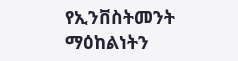የኢንቨስትመንት ማዕከልነትን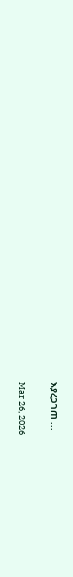እያረጋገጠ ...

Mar 26, 2026